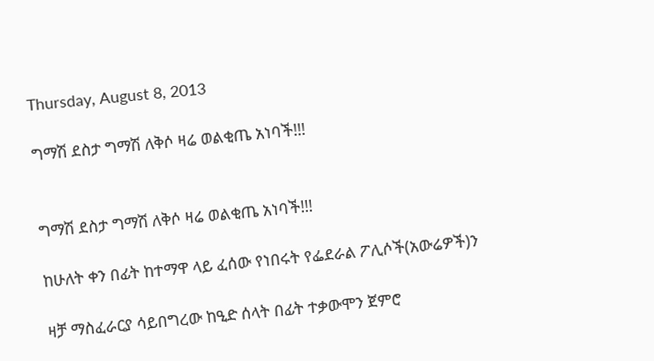Thursday, August 8, 2013

ግማሽ ደስታ ግማሽ ለቅሶ ዛሬ ወልቂጤ አነባች!!!


ግማሽ ደስታ ግማሽ ለቅሶ ዛሬ ወልቂጤ አነባች!!!

ከሁለት ቀን በፊት ከተማዋ ላይ ፈሰው የነበሩት የፌደራል ፖሊሶች(አውሬዎች)ን

ዛቻ ማስፈራርያ ሳይበግረው ከዒድ ሰላት በፊት ተቃውሞን ጀምሮ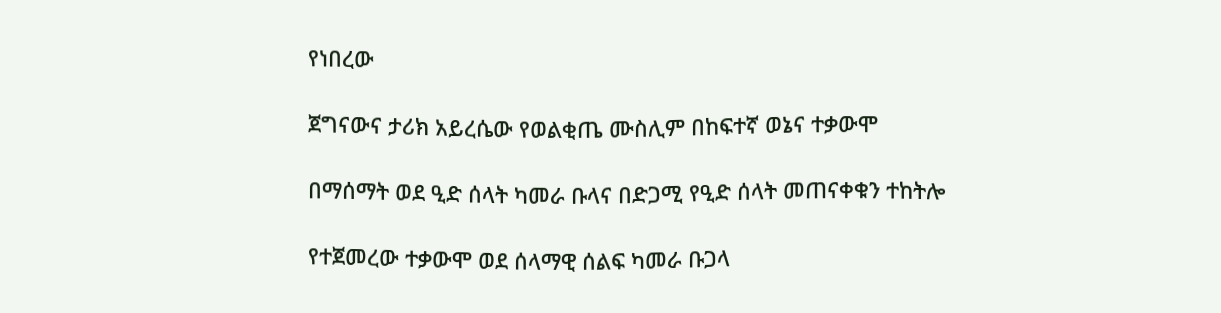የነበረው

ጀግናውና ታሪክ አይረሴው የወልቂጤ ሙስሊም በከፍተኛ ወኔና ተቃውሞ

በማሰማት ወደ ዒድ ሰላት ካመራ ቡላና በድጋሚ የዒድ ሰላት መጠናቀቁን ተከትሎ

የተጀመረው ተቃውሞ ወደ ሰላማዊ ሰልፍ ካመራ ቡጋላ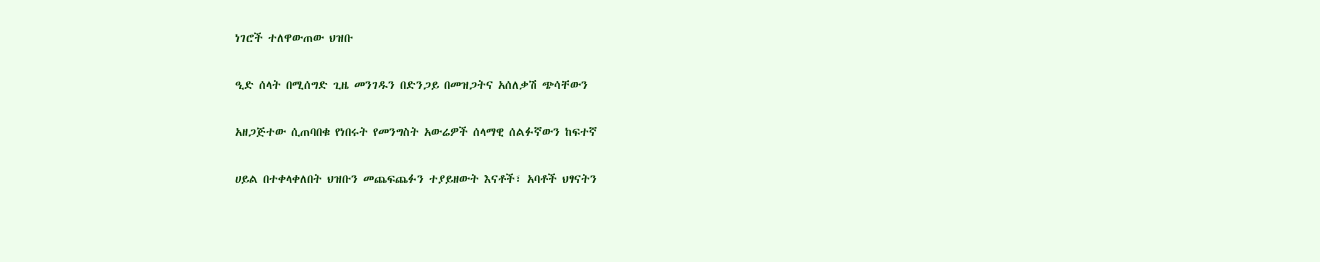ነገሮች ተለዋውጠው ህዝቡ

ዒድ ሰላት በሚሰግድ ጊዜ መንገዱን በድንጋይ በመዝጋትና አሰለቃሽ ጭሳቸውን

አዘጋጅተው ሲጠባበቁ የነበሩት የመንግስት አውሬዎች ሰላማዊ ሰልፉኛውን ከፍተኛ

ሀይል በተቀላቀለበት ህዝቡን መጨፍጨፉን ተያይዘውት እናቶች፣ አባቶች ህፃናትን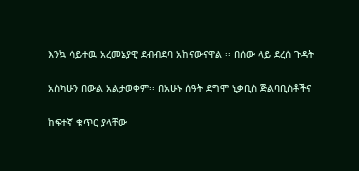እንኳ ሳይተዉ አረመኔያዊ ደብብደባ አከናውናዋል ፡፡ በሰው ላይ ደረሰ ጉዳት

አስካሁን በውል አልታወቀም፡፡ በአሁኑ ሰዓት ደግሞ ኒቃቢስ ጅልባቢስቶችና

ከፍተኛ ቁጥር ያላቸው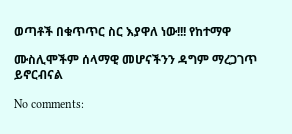ወጣቶች በቁጥጥር ስር እያዋለ ነው!!! የከተማዋ

ሙስሊሞችም ሰላማዊ መሆናችንን ዳግም ማረጋገጥ ይኖርብናል

No comments: